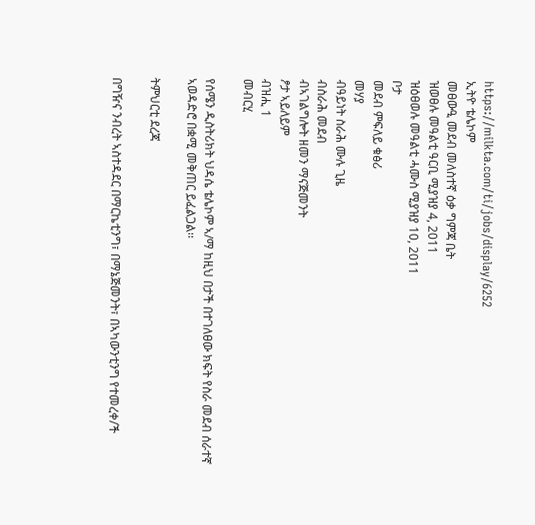https://milkta.com/ti/jobs/display/6252
ኢትዮ ቴሌኮም
መፀውዒ መደብ መለስተኛ ዕቃ ግምጃ ቤት
ዝወፀሉ መዓልቲ ዓርቢ ሚያዝያ 4, 2011
ዝዕፀወሉ መዓልቲ ሓሙስ ሚያዝያ 10, 2011
ቦታ
መደብ ምፍለይ ቁፅሪ
መሃያ
ብዓይነት ስራሕ ሙሉ ጊዜ
ብስራሕ መደብ
ብኣገልግሎት ዘመን ማናጅመንት
ፆታ ኣይለይም
ብዝሒ 1
መብርሂ

የሰሜን ዲስትሪክት ህዳሴ ቴሌኮም ኣ/ማ ከዚህ በታች በተገለፀው ክፍት የስራ መደብ ሰራተኛ ኣወዳድሮ በቋሚ መቅጠር ይፈልጋል፡፡

ትምህርቲ ደረጃ

በግዥና ንብረት ኣስተዳደር በማርኬቲንግ፣ በማኔጅመንት፣ በኣካውንቲንግ የተመረቀ/ች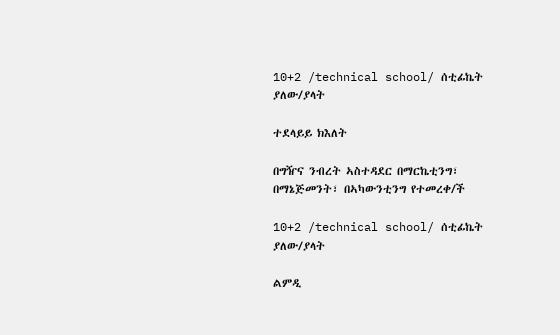10+2 /technical school/ ሰቲፊኬት ያለው/ያላት

ተደላይይ ክእለት

በግዥና ንብረት ኣስተዳደር በማርኬቲንግ፣ በማኔጅመንት፣ በኣካውንቲንግ የተመረቀ/ች

10+2 /technical school/ ሰቲፊኬት ያለው/ያላት

ልምዲ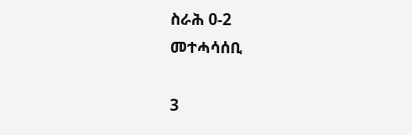ስራሕ 0-2
መተሓሳሰቢ

3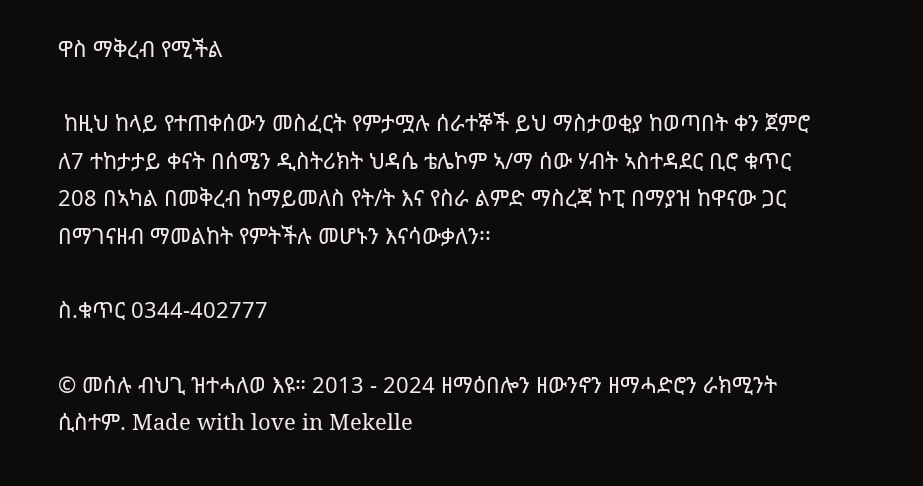ዋስ ማቅረብ የሚችል

 ከዚህ ከላይ የተጠቀሰውን መስፈርት የምታሟሉ ሰራተኞች ይህ ማስታወቂያ ከወጣበት ቀን ጀምሮ ለ7 ተከታታይ ቀናት በሰሜን ዲስትሪክት ህዳሴ ቴሌኮም ኣ/ማ ሰው ሃብት ኣስተዳደር ቢሮ ቁጥር 208 በኣካል በመቅረብ ከማይመለስ የት/ት እና የስራ ልምድ ማስረጃ ኮፒ በማያዝ ከዋናው ጋር በማገናዘብ ማመልከት የምትችሉ መሆኑን እናሳውቃለን፡፡

ስ.ቁጥር 0344-402777

© መሰሉ ብህጊ ዝተሓለወ እዩ። 2013 - 2024 ዘማዕበሎን ዘውንኖን ዘማሓድሮን ራክሚንት ሲስተም. Made with love in Mekelle